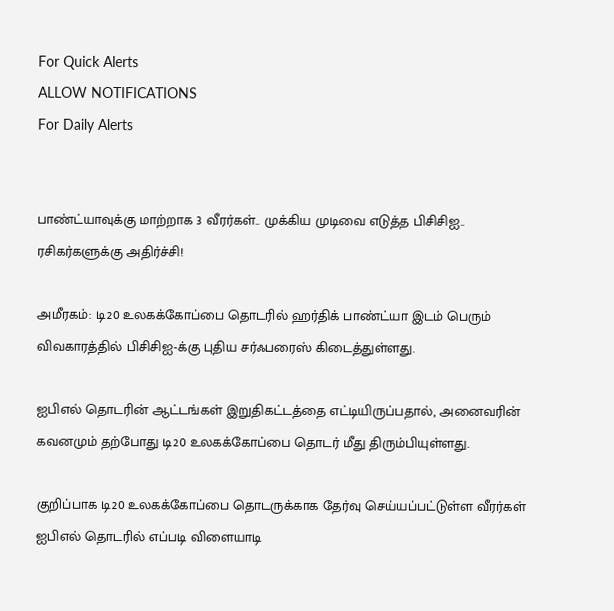For Quick Alerts
ALLOW NOTIFICATIONS
For Daily Alerts


பாண்ட்யாவுக்கு மாற்றாக 3 வீரர்கள்.. முக்கிய முடிவை எடுத்த பிசிசிஐ.. ரசிகர்களுக்கு அதிர்ச்சி!

அமீரகம்: டி20 உலகக்கோப்பை தொடரில் ஹர்திக் பாண்ட்யா இடம் பெரும் விவகாரத்தில் பிசிசிஐ-க்கு புதிய சர்ஃபரைஸ் கிடைத்துள்ளது.

ஐபிஎல் தொடரின் ஆட்டங்கள் இறுதிகட்டத்தை எட்டியிருப்பதால், அனைவரின் கவனமும் தற்போது டி20 உலகக்கோப்பை தொடர் மீது திரும்பியுள்ளது.

குறிப்பாக டி20 உலகக்கோப்பை தொடருக்காக தேர்வு செய்யப்பட்டுள்ள வீரர்கள்
ஐபிஎல் தொடரில் எப்படி விளையாடி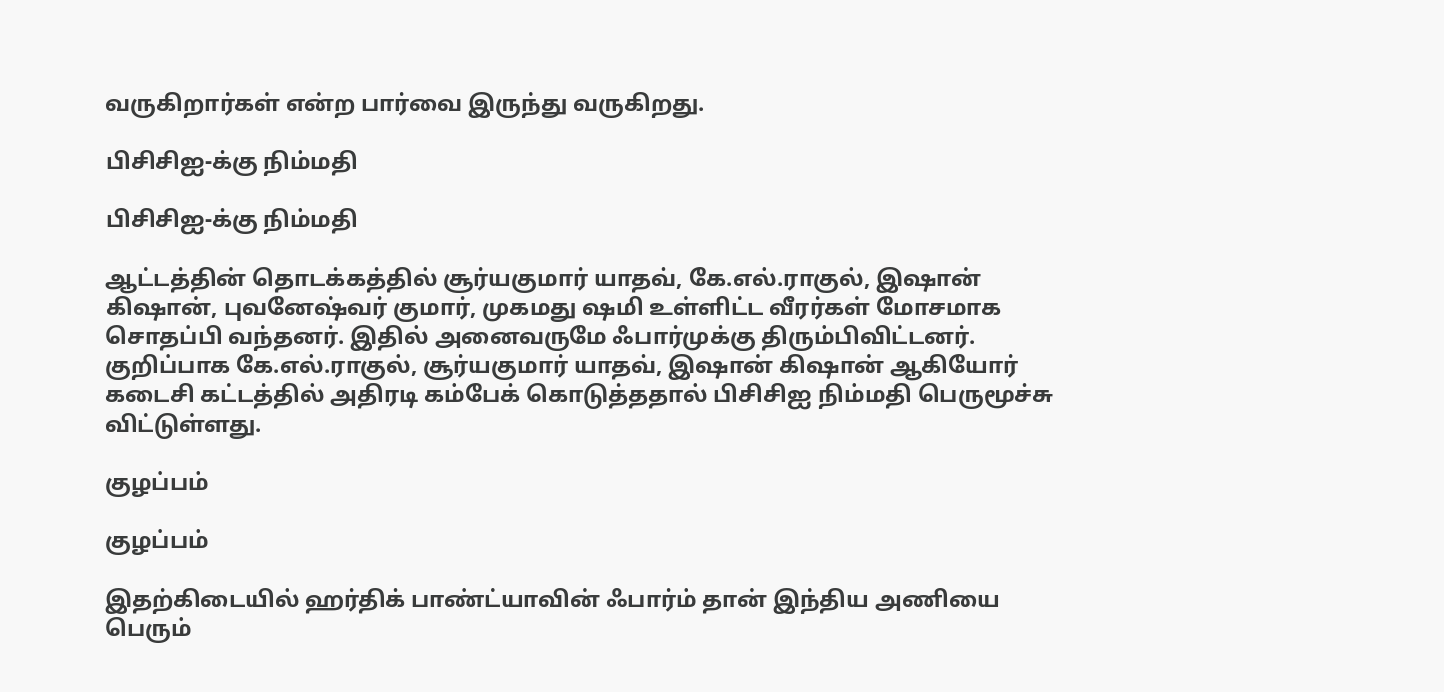வருகிறார்கள் என்ற பார்வை இருந்து வருகிறது.

பிசிசிஐ-க்கு நிம்மதி

பிசிசிஐ-க்கு நிம்மதி

ஆட்டத்தின் தொடக்கத்தில் சூர்யகுமார் யாதவ், கே.எல்.ராகுல், இஷான் கிஷான், புவனேஷ்வர் குமார், முகமது ஷமி உள்ளிட்ட வீரர்கள் மோசமாக சொதப்பி வந்தனர். இதில் அனைவருமே ஃபார்முக்கு திரும்பிவிட்டனர். குறிப்பாக கே.எல்.ராகுல், சூர்யகுமார் யாதவ், இஷான் கிஷான் ஆகியோர் கடைசி கட்டத்தில் அதிரடி கம்பேக் கொடுத்ததால் பிசிசிஐ நிம்மதி பெருமூச்சு விட்டுள்ளது.

குழப்பம்

குழப்பம்

இதற்கிடையில் ஹர்திக் பாண்ட்யாவின் ஃபார்ம் தான் இந்திய அணியை பெரும்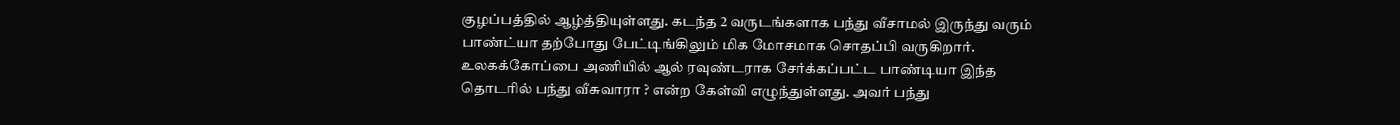குழப்பத்தில் ஆழ்த்தியுள்ளது. கடந்த 2 வருடங்களாக பந்து வீசாமல் இருந்து வரும் பாண்ட்யா தற்போது பேட்டிங்கிலும் மிக மோசமாக சொதப்பி வருகிறார். உலகக்கோப்பை அணியில் ஆல் ரவுண்டராக சேர்க்கப்பட்ட பாண்டியா இந்த தொடரில் பந்து வீசுவாரா ? என்ற கேள்வி எழுந்துள்ளது. அவர் பந்து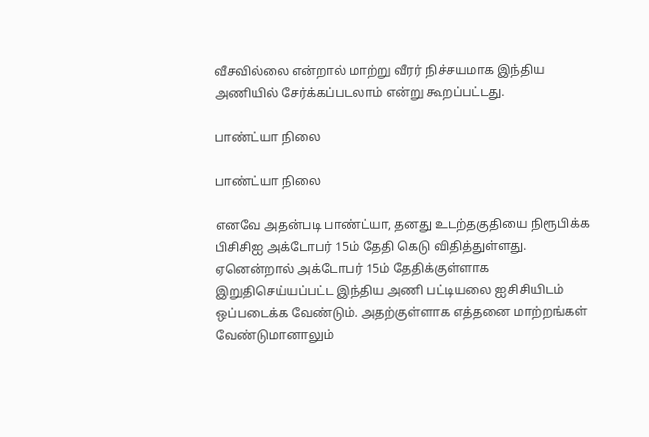வீசவில்லை என்றால் மாற்று வீரர் நிச்சயமாக இந்திய அணியில் சேர்க்கப்படலாம் என்று கூறப்பட்டது.

பாண்ட்யா நிலை

பாண்ட்யா நிலை

எனவே அதன்படி பாண்ட்யா, தனது உடற்தகுதியை நிரூபிக்க பிசிசிஐ அக்டோபர் 15ம் தேதி கெடு விதித்துள்ளது. ஏனென்றால் அக்டோபர் 15ம் தேதிக்குள்ளாக இறுதிசெய்யப்பட்ட இந்திய அணி பட்டியலை ஐசிசியிடம் ஒப்படைக்க வேண்டும். அதற்குள்ளாக எத்தனை மாற்றங்கள் வேண்டுமானாலும்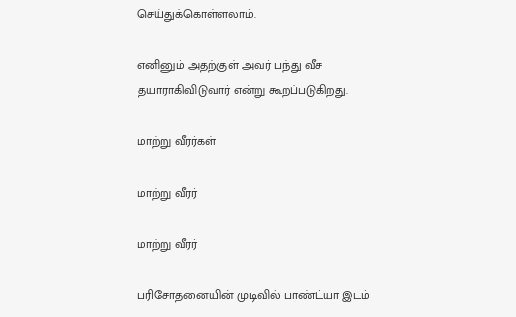செய்துக்கொள்ளலாம்.

எனினும் அதற்குள் அவர் பந்து வீச தயாராகிவிடுவார் என்று கூறப்படுகிறது.

மாற்று வீரர்கள்

மாற்று வீரர்

மாற்று வீரர்

பரிசோதனையின் முடிவில் பாண்ட்யா இடம்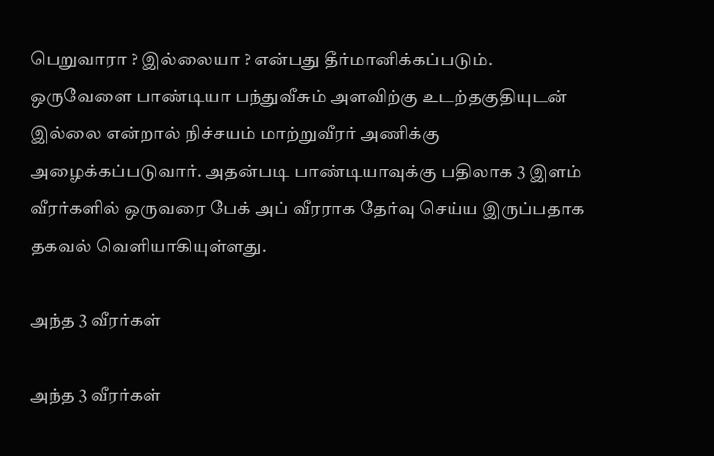பெறுவாரா ? இல்லையா ? என்பது தீர்மானிக்கப்படும். ஒருவேளை பாண்டியா பந்துவீசும் அளவிற்கு உடற்தகுதியுடன் இல்லை என்றால் நிச்சயம் மாற்றுவீரர் அணிக்கு அழைக்கப்படுவார். அதன்படி பாண்டியாவுக்கு பதிலாக 3 இளம் வீரர்களில் ஒருவரை பேக் அப் வீரராக தேர்வு செய்ய இருப்பதாக தகவல் வெளியாகியுள்ளது.

அந்த 3 வீரர்கள்

அந்த 3 வீரர்கள்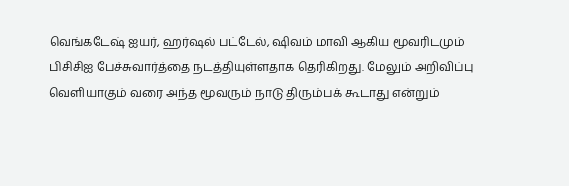வெங்கடேஷ் ஐயர், ஹர்ஷல் பட்டேல், ஷிவம் மாவி ஆகிய மூவரிடமும் பிசிசிஐ பேச்சுவார்த்தை நடத்தியுள்ளதாக தெரிகிறது. மேலும் அறிவிப்பு வெளியாகும் வரை அந்த மூவரும் நாடு திரும்பக் கூடாது என்றும்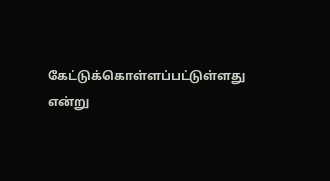கேட்டுக்கொள்ளப்பட்டுள்ளது என்று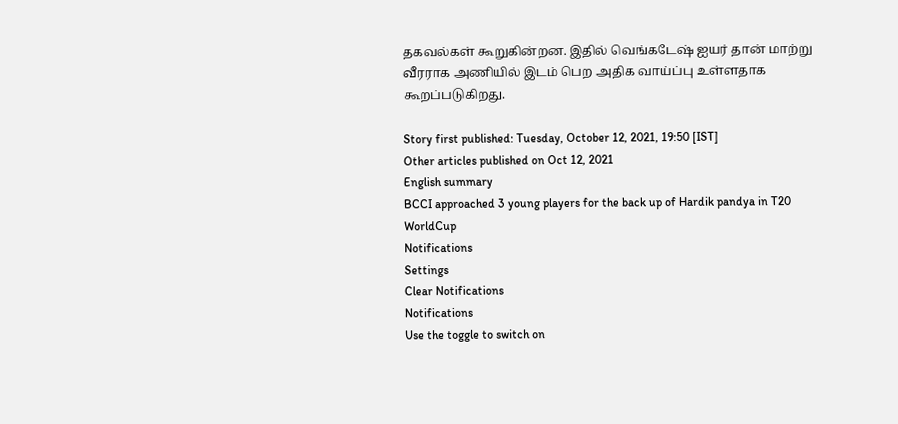தகவல்கள் கூறுகின்றன. இதில் வெங்கடேஷ் ஐயர் தான் மாற்று வீரராக அணியில் இடம் பெற அதிக வாய்ப்பு உள்ளதாக கூறப்படுகிறது.

Story first published: Tuesday, October 12, 2021, 19:50 [IST]
Other articles published on Oct 12, 2021
English summary
BCCI approached 3 young players for the back up of Hardik pandya in T20 WorldCup
Notifications
Settings
Clear Notifications
Notifications
Use the toggle to switch on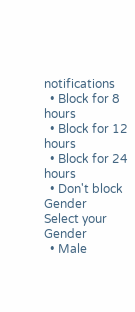notifications
  • Block for 8 hours
  • Block for 12 hours
  • Block for 24 hours
  • Don't block
Gender
Select your Gender
  • Male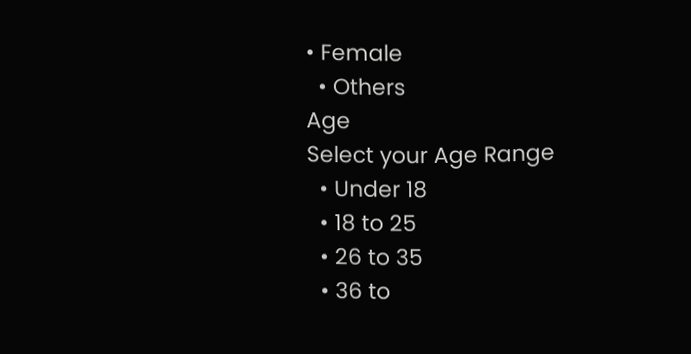• Female
  • Others
Age
Select your Age Range
  • Under 18
  • 18 to 25
  • 26 to 35
  • 36 to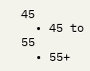45
  • 45 to 55
  • 55+